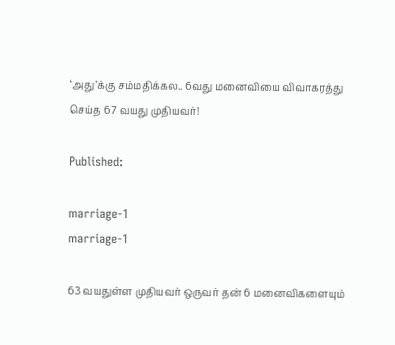‘அது’க்கு சம்மதிக்கல.. 6வது மனைவியை விவாகரத்து செய்த 67 வயது முதியவர்!

Published:

marriage-1
marriage-1

63 வயதுள்ள முதியவர் ஒருவர் தன் 6 மனைவிகளையும்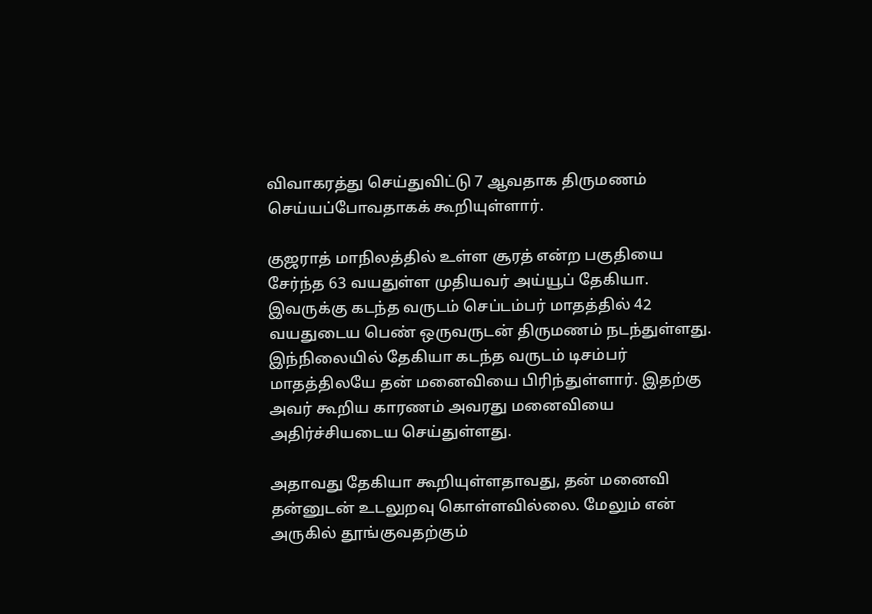விவாகரத்து செய்துவிட்டு 7 ஆவதாக திருமணம் செய்யப்போவதாகக் கூறியுள்ளார்.

குஜராத் மாநிலத்தில் உள்ள சூரத் என்ற பகுதியை சேர்ந்த 63 வயதுள்ள முதியவர் அய்யூப் தேகியா. இவருக்கு கடந்த வருடம் செப்டம்பர் மாதத்தில் 42 வயதுடைய பெண் ஒருவருடன் திருமணம் நடந்துள்ளது. இந்நிலையில் தேகியா கடந்த வருடம் டிசம்பர் மாதத்திலயே தன் மனைவியை பிரிந்துள்ளார். இதற்கு அவர் கூறிய காரணம் அவரது மனைவியை அதிர்ச்சியடைய செய்துள்ளது.

அதாவது தேகியா கூறியுள்ளதாவது, தன் மனைவி தன்னுடன் உடலுறவு கொள்ளவில்லை. மேலும் என் அருகில் தூங்குவதற்கும்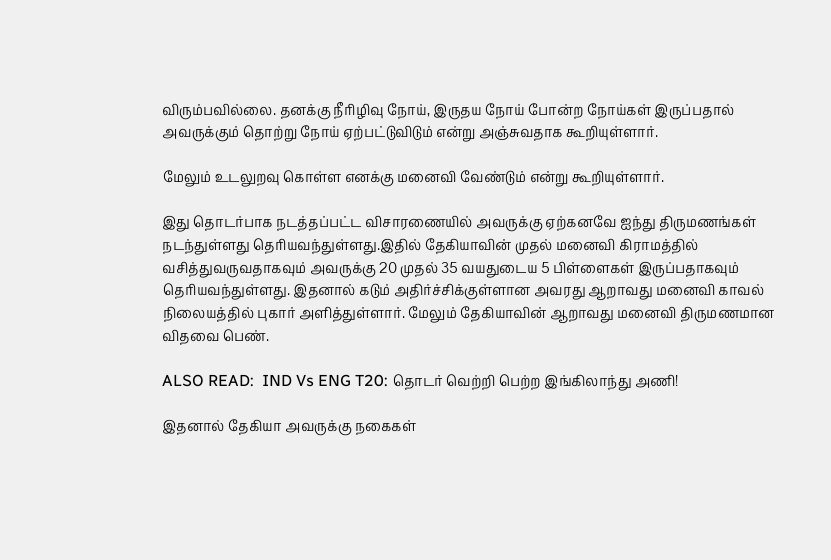விரும்பவில்லை. தனக்கு நீரிழிவு நோய், இருதய நோய் போன்ற நோய்கள் இருப்பதால் அவருக்கும் தொற்று நோய் ஏற்பட்டுவிடும் என்று அஞ்சுவதாக கூறியுள்ளார்.

மேலும் உடலுறவு கொள்ள எனக்கு மனைவி வேண்டும் என்று கூறியுள்ளார்.

இது தொடர்பாக நடத்தப்பட்ட விசாரணையில் அவருக்கு ஏற்கனவே ஐந்து திருமணங்கள் நடந்துள்ளது தெரியவந்துள்ளது.இதில் தேகியாவின் முதல் மனைவி கிராமத்தில் வசித்துவருவதாகவும் அவருக்கு 20 முதல் 35 வயதுடைய 5 பிள்ளைகள் இருப்பதாகவும் தெரியவந்துள்ளது. இதனால் கடும் அதிர்ச்சிக்குள்ளான அவரது ஆறாவது மனைவி காவல் நிலையத்தில் புகார் அளித்துள்ளார். மேலும் தேகியாவின் ஆறாவது மனைவி திருமணமான விதவை பெண்.

ALSO READ:  IND Vs ENG T20: தொடர் வெற்றி பெற்ற இங்கிலாந்து அணி!

இதனால் தேகியா அவருக்கு நகைகள்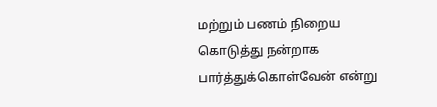மற்றும் பணம் நிறைய கொடுத்து நன்றாக பார்த்துக்கொள்வேன் என்று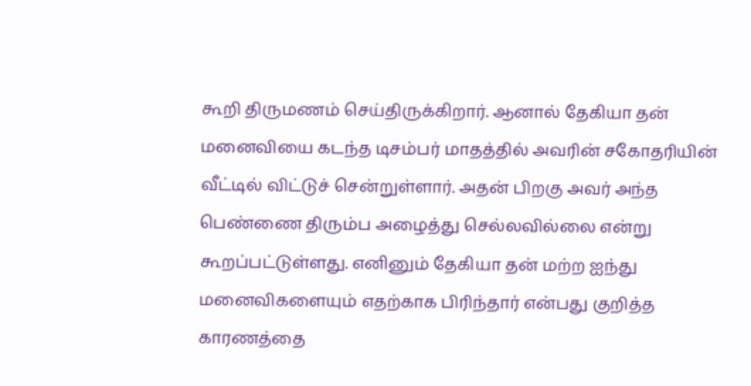கூறி திருமணம் செய்திருக்கிறார். ஆனால் தேகியா தன் மனைவியை கடந்த டிசம்பர் மாதத்தில் அவரின் சகோதரியின் வீட்டில் விட்டுச் சென்றுள்ளார். அதன் பிறகு அவர் அந்த பெண்ணை திரும்ப அழைத்து செல்லவில்லை என்று கூறப்பட்டுள்ளது. எனினும் தேகியா தன் மற்ற ஐந்து மனைவிகளையும் எதற்காக பிரிந்தார் என்பது குறித்த காரணத்தை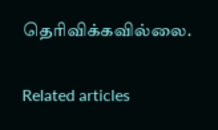தெரிவிக்கவில்லை.

Related articles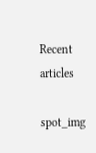Recent articles

spot_img